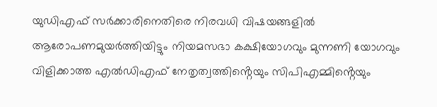യുഡിഎഫ് സർക്കാരിനെതിരെ നിരവധി വിഷയങ്ങളിൽ ആരോപണമുയർത്തിയിട്ടും നിയമസഭാ കക്ഷിയോഗവും മുന്നണി യോഗവും വിളിക്കാത്ത എൽഡിഎഫ് നേതൃത്വത്തിൻ്റെയും സിപിഎമ്മിൻ്റെയും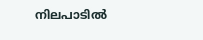നിലപാടിൽ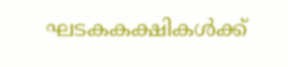ഘടകകക്ഷികൾക്ക്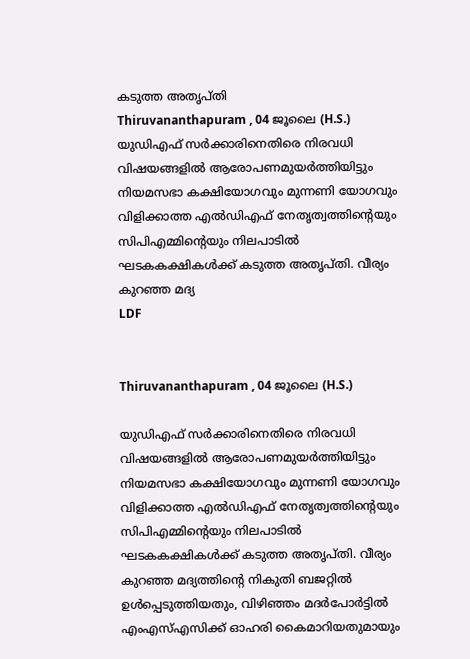കടുത്ത അതൃപ്തി
Thiruvananthapuram , 04 ജൂലൈ (H.S.) യുഡിഎഫ് സർക്കാരിനെതിരെ നിരവധി വിഷയങ്ങളിൽ ആരോപണമുയർത്തിയിട്ടും നിയമസഭാ കക്ഷിയോഗവും മുന്നണി യോഗവും വിളിക്കാത്ത എൽഡിഎഫ് നേതൃത്വത്തിൻ്റെയും സിപിഎമ്മിൻ്റെയും നിലപാടിൽ ഘടകകക്ഷികൾക്ക് കടുത്ത അതൃപ്തി. വീര്യം കുറഞ്ഞ മദ്യ
LDF


Thiruvananthapuram , 04 ജൂലൈ (H.S.)

യുഡിഎഫ് സർക്കാരിനെതിരെ നിരവധി വിഷയങ്ങളിൽ ആരോപണമുയർത്തിയിട്ടും നിയമസഭാ കക്ഷിയോഗവും മുന്നണി യോഗവും വിളിക്കാത്ത എൽഡിഎഫ് നേതൃത്വത്തിൻ്റെയും സിപിഎമ്മിൻ്റെയും നിലപാടിൽ ഘടകകക്ഷികൾക്ക് കടുത്ത അതൃപ്തി. വീര്യം കുറഞ്ഞ മദ്യത്തിൻ്റെ നികുതി ബജറ്റിൽ ഉൾപ്പെടുത്തിയതും, വിഴിഞ്ഞം മദർപോർട്ടിൽ എംഎസ്എസിക്ക് ഓഹരി കൈമാറിയതുമായും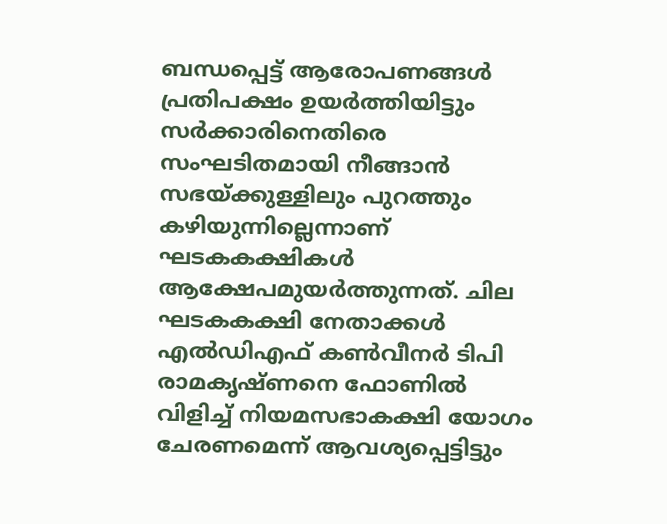ബന്ധപ്പെട്ട് ആരോപണങ്ങൾ പ്രതിപക്ഷം ഉയർത്തിയിട്ടും സർക്കാരിനെതിരെ സംഘടിതമായി നീങ്ങാൻ സഭയ്ക്കുള്ളിലും പുറത്തും കഴിയുന്നില്ലെന്നാണ് ഘടകകക്ഷികൾ ആക്ഷേപമുയർത്തുന്നത്. ചില ഘടകകക്ഷി നേതാക്കൾ എൽഡിഎഫ് കൺവീനർ ടിപി രാമകൃഷ്ണനെ ഫോണിൽ വിളിച്ച് നിയമസഭാകക്ഷി യോഗം ചേരണമെന്ന് ആവശ്യപ്പെട്ടിട്ടും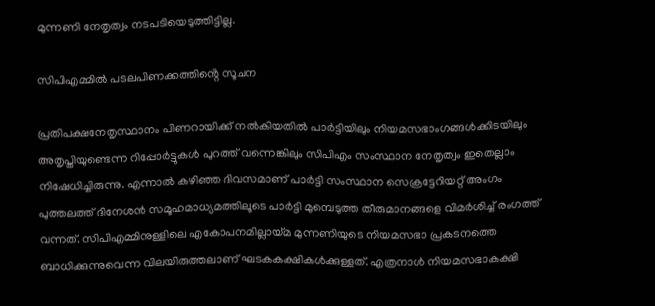മുന്നണി നേതൃത്വം നടപടിയെടുത്തിട്ടില്ല.

സിപിഎമ്മിൽ പടലപിണക്കത്തിൻ്റെ സൂചന

പ്രതിപക്ഷനേതൃസ്ഥാനം പിണറായിക്ക് നൽകിയതിൽ പാർട്ടിയിലും നിയമസഭാംഗങ്ങൾക്കിടയിലും അതൃപ്തിയുണ്ടെന്ന റിപ്പോർട്ടുകൾ പുറത്ത് വന്നെങ്കിലും സിപിഎം സംസ്ഥാന നേതൃത്വം ഇതെല്ലാം നിഷേധിച്ചിരുന്നു. എന്നാൽ കഴിഞ്ഞ ദിവസമാണ് പാർട്ടി സംസ്ഥാന സെക്രട്ടേറിയറ്റ് അംഗം പുത്തലത്ത് ദിനേശൻ സമൂഹമാധ്യമത്തിലൂടെ പാർട്ടി മുമ്പെടുത്ത തീരുമാനങ്ങളെ വിമർശിച്ച് രംഗത്ത് വന്നത്. സിപിഎമ്മിനുള്ളിലെ എകോപനമില്ലായ്മ മുന്നണിയുടെ നിയമസഭാ പ്രകടനത്തെ ബാധിക്കുന്നുവെന്ന വിലയിരുത്തലാണ് ഘടകകക്ഷികൾക്കുള്ളത്. എത്രനാൾ നിയമസഭാകക്ഷി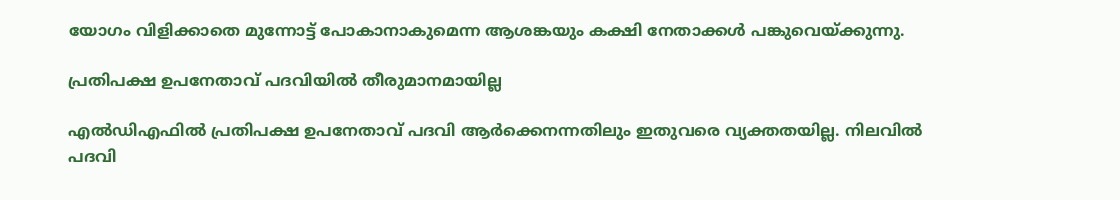യോഗം വിളിക്കാതെ മുന്നോട്ട് പോകാനാകുമെന്ന ആശങ്കയും കക്ഷി നേതാക്കൾ പങ്കുവെയ്ക്കുന്നു.

പ്രതിപക്ഷ ഉപനേതാവ് പദവിയിൽ തീരുമാനമായില്ല

എൽഡിഎഫിൽ പ്രതിപക്ഷ ഉപനേതാവ് പദവി ആർക്കെനന്നതിലും ഇതുവരെ വ്യക്തതയില്ല. നിലവിൽ പദവി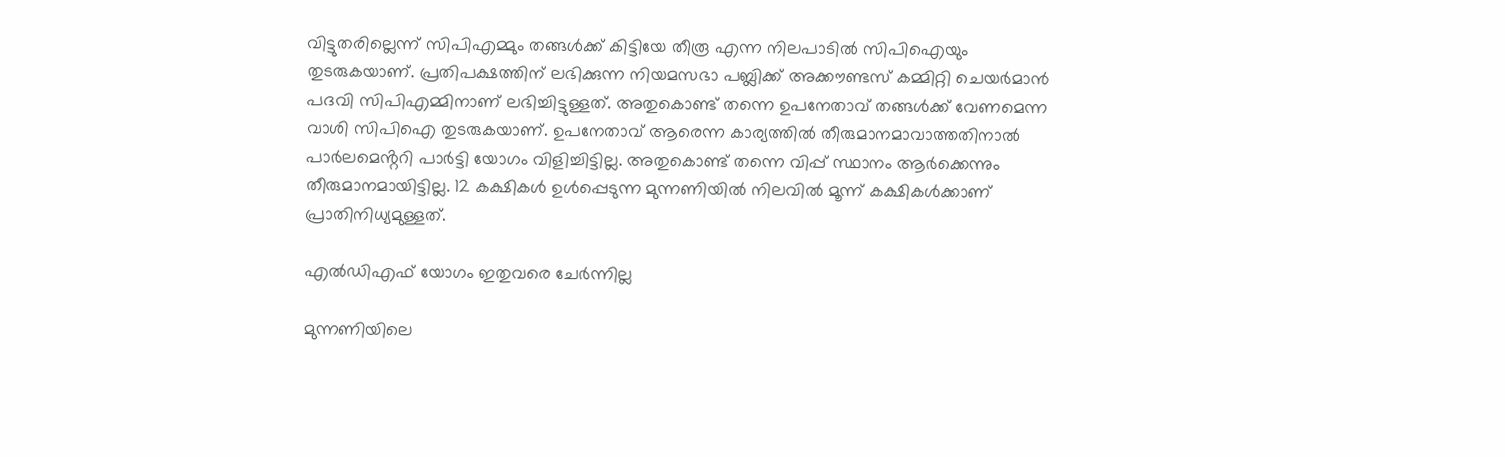വിട്ടുതരില്ലെന്ന് സിപിഎമ്മും തങ്ങൾക്ക് കിട്ടിയേ തീരൂ എന്ന നിലപാടിൽ സിപിഐയും തുടരുകയാണ്. പ്രതിപക്ഷത്തിന് ലഭിക്കുന്ന നിയമസഭാ പബ്ലിക്ക് അക്കൗണ്ടസ് കമ്മിറ്റി ചെയർമാൻ പദവി സിപിഎമ്മിനാണ് ലഭിച്ചിട്ടുള്ളത്. അതുകൊണ്ട് തന്നെ ഉപനേതാവ് തങ്ങൾക്ക് വേണമെന്ന വാശി സിപിഐ തുടരുകയാണ്. ഉപനേതാവ് ആരെന്ന കാര്യത്തിൽ തീരുമാനമാവാത്തതിനാൽ പാർലമെൻ്ററി പാർട്ടി യോഗം വിളിച്ചിട്ടില്ല. അതുകൊണ്ട് തന്നെ വിപ്പ് സ്ഥാനം ആർക്കെന്നും തീരുമാനമായിട്ടില്ല. 12 കക്ഷികൾ ഉൾപ്പെടുന്ന മുന്നണിയിൽ നിലവിൽ മൂന്ന് കക്ഷികൾക്കാണ് പ്രാതിനിധ്യമുള്ളത്.

എൽഡിഎഫ് യോഗം ഇതുവരെ ചേർന്നില്ല

മുന്നണിയിലെ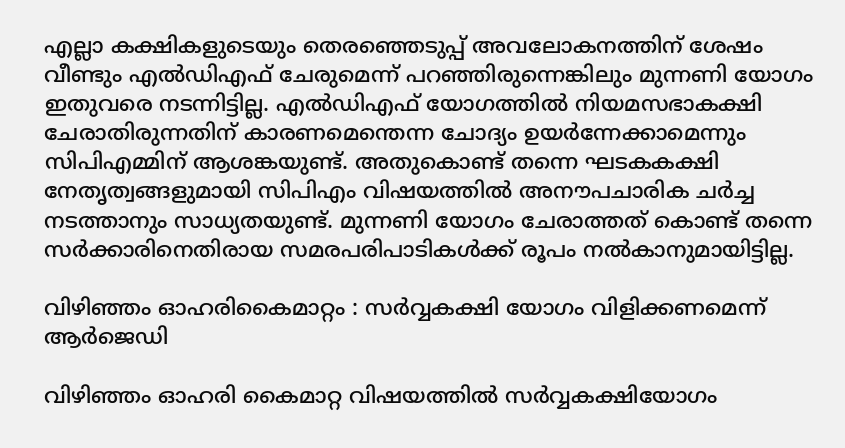എല്ലാ കക്ഷികളുടെയും തെരഞ്ഞെടുപ്പ് അവലോകനത്തിന് ശേഷം വീണ്ടും എൽഡിഎഫ് ചേരുമെന്ന് പറഞ്ഞിരുന്നെങ്കിലും മുന്നണി യോഗം ഇതുവരെ നടന്നിട്ടില്ല. എൽഡിഎഫ് യോഗത്തിൽ നിയമസഭാകക്ഷി ചേരാതിരുന്നതിന് കാരണമെന്തെന്ന ചോദ്യം ഉയർന്നേക്കാമെന്നും സിപിഎമ്മിന് ആശങ്കയുണ്ട്. അതുകൊണ്ട് തന്നെ ഘടകകക്ഷി നേതൃത്വങ്ങളുമായി സിപിഎം വിഷയത്തിൽ അനൗപചാരിക ചർച്ച നടത്താനും സാധ്യതയുണ്ട്. മുന്നണി യോഗം ചേരാത്തത് കൊണ്ട് തന്നെ സർക്കാരിനെതിരായ സമരപരിപാടികൾക്ക് രൂപം നൽകാനുമായിട്ടില്ല.

വിഴിഞ്ഞം ഓഹരികൈമാറ്റം : സർവ്വകക്ഷി യോഗം വിളിക്കണമെന്ന് ആർജെഡി

വിഴിഞ്ഞം ഓഹരി കൈമാറ്റ വിഷയത്തിൽ സർവ്വകക്ഷിയോഗം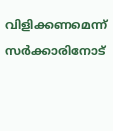വിളിക്കണമെന്ന് സർക്കാരിനോട്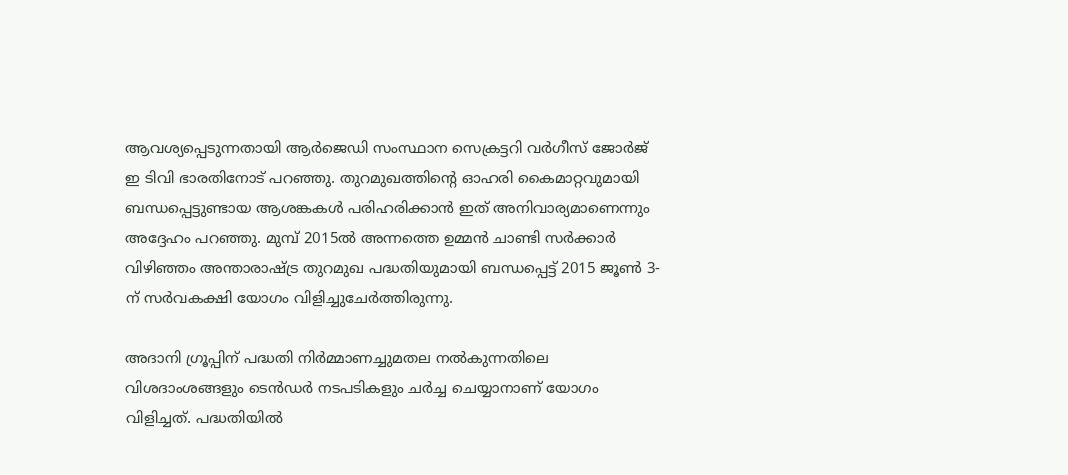ആവശ്യപ്പെടുന്നതായി ആർജെഡി സംസ്ഥാന സെക്രട്ടറി വർഗീസ് ജോർജ് ഇ ടിവി ഭാരതിനോട് പറഞ്ഞു. തുറമുഖത്തിൻ്റെ ഓഹരി കൈമാറ്റവുമായി ബന്ധപ്പെട്ടുണ്ടായ ആശങ്കകൾ പരിഹരിക്കാൻ ഇത് അനിവാര്യമാണെന്നും അദ്ദേഹം പറഞ്ഞു. മുമ്പ് 2015ൽ അന്നത്തെ ഉമ്മൻ ചാണ്ടി സർക്കാർ വിഴിഞ്ഞം അന്താരാഷ്ട്ര തുറമുഖ പദ്ധതിയുമായി ബന്ധപ്പെട്ട് 2015 ജൂൺ 3-ന് സർവകക്ഷി യോഗം വിളിച്ചുചേർത്തിരുന്നു.

അദാനി ഗ്രൂപ്പിന് പദ്ധതി നിർമ്മാണച്ചുമതല നൽകുന്നതിലെ വിശദാംശങ്ങളും ടെൻഡർ നടപടികളും ചർച്ച ചെയ്യാനാണ് യോഗം വിളിച്ചത്. പദ്ധതിയിൽ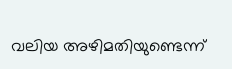വലിയ അഴിമതിയുണ്ടെന്ന്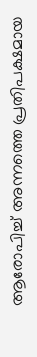ആരോപിച്ച് അന്നത്തെ പ്രതിപക്ഷമായ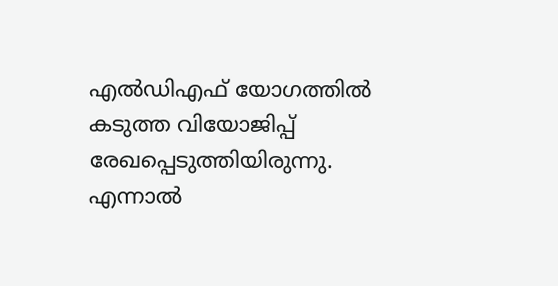എൽഡിഎഫ് യോഗത്തിൽ കടുത്ത വിയോജിപ്പ് രേഖപ്പെടുത്തിയിരുന്നു. എന്നാൽ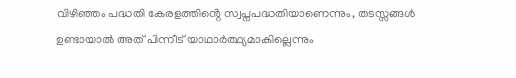വിഴിഞ്ഞം പദ്ധതി കേരളത്തിൻ്റെ സ്വപ്നപദ്ധതിയാണെന്നും, തടസ്സങ്ങൾ ഉണ്ടായാൽ അത് പിന്നീട് യാഥാർത്ഥ്യമാകില്ലെന്നും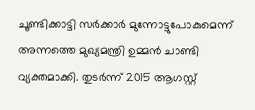ചൂണ്ടിക്കാട്ടി സർക്കാർ മുന്നോട്ടുപോകുമെന്ന് അന്നത്തെ മുഖ്യമന്ത്രി ഉമ്മൻ ചാണ്ടി വ്യക്തമാക്കി. തുടർന്ന് 2015 ആഗസ്റ്റ്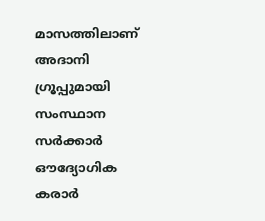മാസത്തിലാണ് അദാനി ഗ്രൂപ്പുമായി സംസ്ഥാന സർക്കാർ ഔദ്യോഗിക കരാർ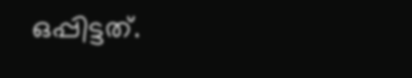ഒപ്പിട്ടത്.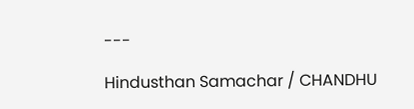---

Hindusthan Samachar / CHANDHU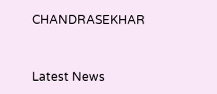CHANDRASEKHAR


Latest News